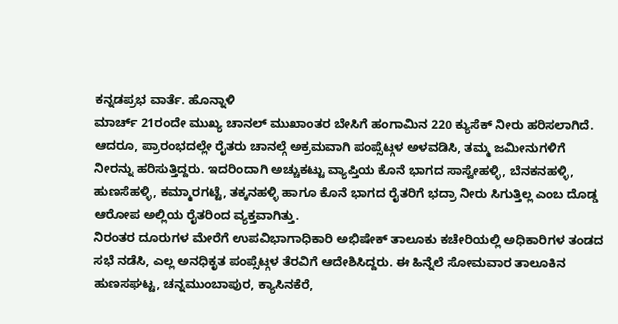ಕನ್ನಡಪ್ರಭ ವಾರ್ತೆ. ಹೊನ್ನಾಳಿ
ಮಾರ್ಚ್ 21ರಂದೇ ಮುಖ್ಯ ಚಾನಲ್ ಮುಖಾಂತರ ಬೇಸಿಗೆ ಹಂಗಾಮಿನ 220 ಕ್ಯುಸೆಕ್ ನೀರು ಹರಿಸಲಾಗಿದೆ. ಆದರೂ, ಪ್ರಾರಂಭದಲ್ಲೇ ರೈತರು ಚಾನಲ್ಗೆ ಅಕ್ರಮವಾಗಿ ಪಂಪ್ಸೆಟ್ಗಳ ಅಳವಡಿಸಿ, ತಮ್ಮ ಜಮೀನುಗಳಿಗೆ ನೀರನ್ನು ಹರಿಸುತ್ತಿದ್ದರು. ಇದರಿಂದಾಗಿ ಅಚ್ಚುಕಟ್ಟು ವ್ಯಾಪ್ತಿಯ ಕೊನೆ ಭಾಗದ ಸಾಸ್ವೇಹಳ್ಳಿ, ಬೆನಕನಹಳ್ಳಿ, ಹುಣಸೆಹಳ್ಳಿ, ಕಮ್ಮಾರಗಟ್ಟೆ, ತಕ್ಕನಹಳ್ಳಿ ಹಾಗೂ ಕೊನೆ ಭಾಗದ ರೈತರಿಗೆ ಭದ್ರಾ ನೀರು ಸಿಗುತ್ತಿಲ್ಲ ಎಂಬ ದೊಡ್ಡ ಆರೋಪ ಅಲ್ಲಿಯ ರೈತರಿಂದ ವ್ಯಕ್ತವಾಗಿತ್ತು.
ನಿರಂತರ ದೂರುಗಳ ಮೇರೆಗೆ ಉಪವಿಭಾಗಾಧಿಕಾರಿ ಅಭಿಷೇಕ್ ತಾಲೂಕು ಕಚೇರಿಯಲ್ಲಿ ಅಧಿಕಾರಿಗಳ ತಂಡದ ಸಭೆ ನಡೆಸಿ, ಎಲ್ಲ ಅನಧಿಕೃತ ಪಂಪ್ಸೆಟ್ಗಳ ತೆರವಿಗೆ ಆದೇಶಿಸಿದ್ದರು. ಈ ಹಿನ್ನೆಲೆ ಸೋಮವಾರ ತಾಲೂಕಿನ ಹುಣಸಘಟ್ಟ, ಚನ್ನಮುಂಬಾಪುರ, ಕ್ಯಾಸಿನಕೆರೆ,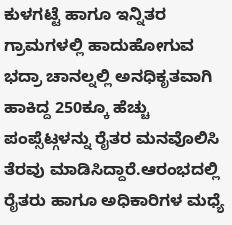ಕುಳಗಟ್ಟೆ ಹಾಗೂ ಇನ್ನಿತರ ಗ್ರಾಮಗಳಲ್ಲಿ ಹಾದುಹೋಗುವ ಭದ್ರಾ ಚಾನಲ್ನಲ್ಲಿ ಅನಧಿಕೃತವಾಗಿ ಹಾಕಿದ್ದ 250ಕ್ಕೂ ಹೆಚ್ಚು ಪಂಪ್ಸೆಟ್ಗಳನ್ನು ರೈತರ ಮನವೊಲಿಸಿ ತೆರವು ಮಾಡಿಸಿದ್ದಾರೆ.ಆರಂಭದಲ್ಲಿ ರೈತರು ಹಾಗೂ ಅಧಿಕಾರಿಗಳ ಮಧ್ಯೆ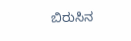ಬಿರುಸಿನ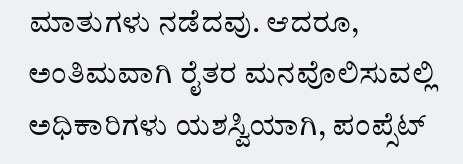ಮಾತುಗಳು ನಡೆದವು. ಆದರೂ, ಅಂತಿಮವಾಗಿ ರೈತರ ಮನವೊಲಿಸುವಲ್ಲಿ ಅಧಿಕಾರಿಗಳು ಯಶಸ್ವಿಯಾಗಿ, ಪಂಪ್ಸೆಟ್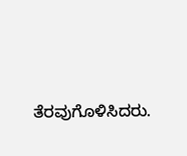ತೆರವುಗೊಳಿಸಿದರು.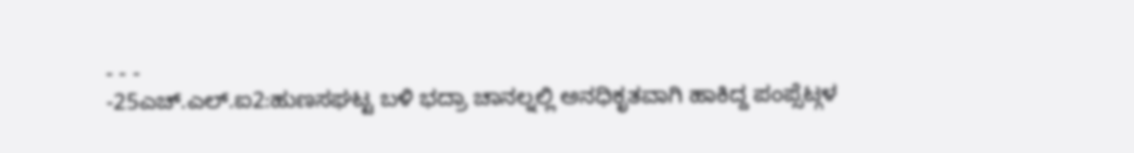- - -
-25ಎಚ್.ಎಲ್.ಐ2:ಹುಣಸಘಟ್ಟ ಬಳಿ ಭದ್ರಾ ಚಾನಲ್ನಲ್ಲಿ ಅನಧಿಕೃತವಾಗಿ ಹಾಕಿದ್ದ ಪಂಪ್ಸೆಟ್ಗಳ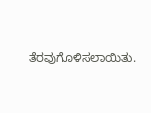ತೆರವುಗೊಳಿಸಲಾಯಿತು.